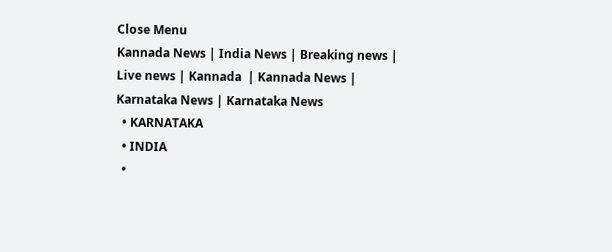Close Menu
Kannada News | India News | Breaking news | Live news | Kannada  | Kannada News | Karnataka News | Karnataka News
  • KARNATAKA
  • INDIA
  •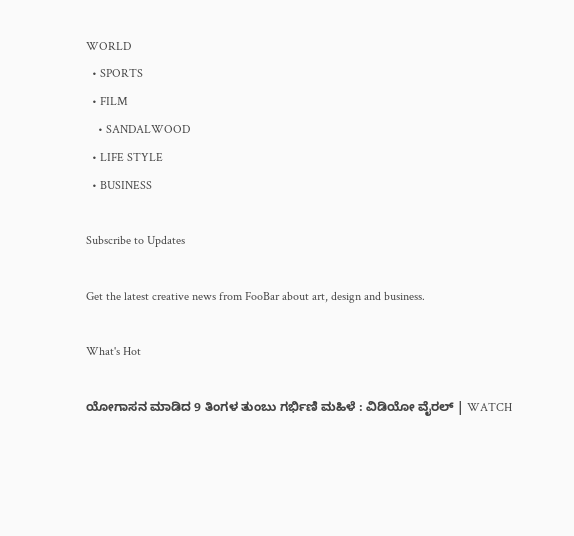WORLD
  • SPORTS
  • FILM
    • SANDALWOOD
  • LIFE STYLE
  • BUSINESS

Subscribe to Updates

Get the latest creative news from FooBar about art, design and business.

What's Hot

ಯೋಗಾಸನ ಮಾಡಿದ 9 ತಿಂಗಳ ತುಂಬು ಗರ್ಭಿಣಿ ಮಹಿಳೆ : ವಿಡಿಯೋ ವೈರಲ್ | WATCH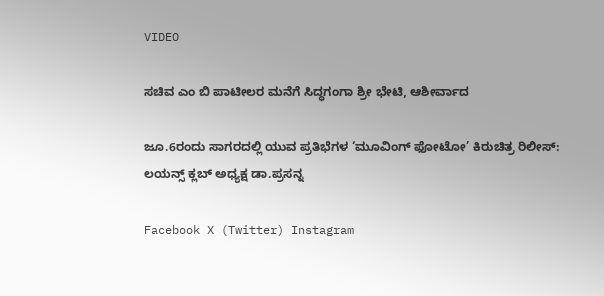VIDEO

ಸಚಿವ ಎಂ ಬಿ ಪಾಟೀಲರ ಮನೆಗೆ ಸಿದ್ಧಗಂಗಾ ಶ್ರೀ ಭೇಟಿ, ಆಶೀರ್ವಾದ

ಜೂ.6ರಂದು ಸಾಗರದಲ್ಲಿ ಯುವ ಪ್ರತಿಭೆಗಳ ‘ಮೂವಿಂಗ್ ಫೋಟೋ’ ಕಿರುಚಿತ್ರ ರಿಲೀಸ್: ಲಯನ್ಸ್ ಕ್ಲಬ್ ಅಧ್ಯಕ್ಷ ಡಾ.ಪ್ರಸನ್ನ

Facebook X (Twitter) Instagram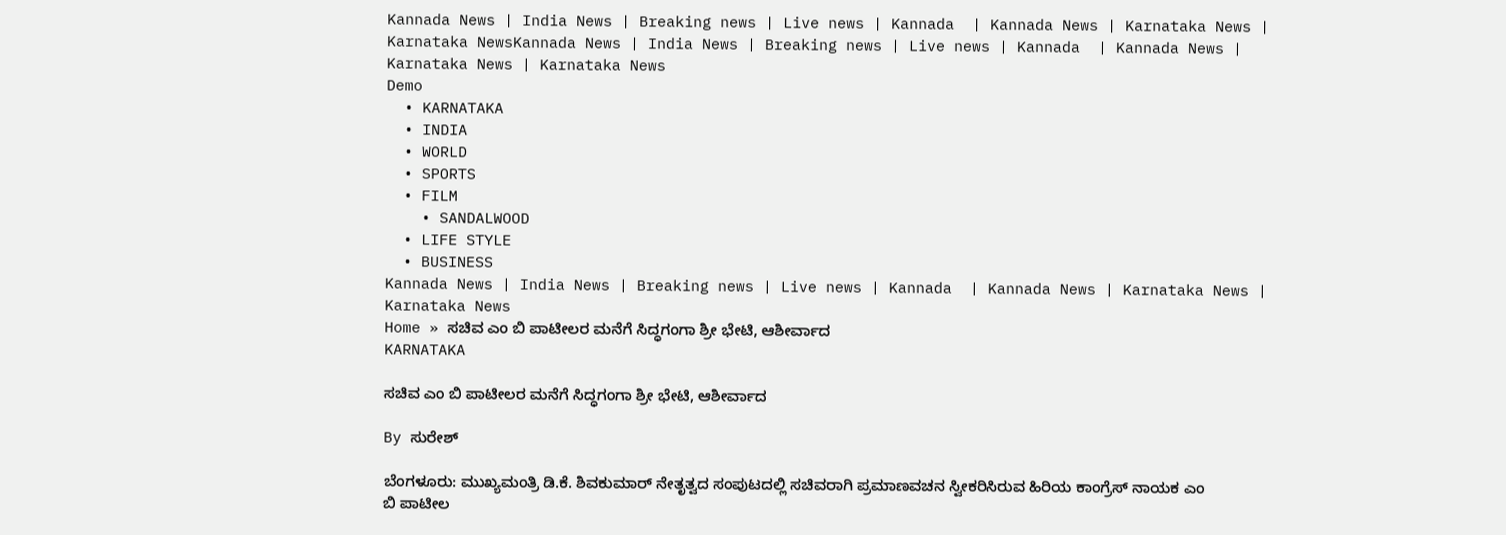Kannada News | India News | Breaking news | Live news | Kannada  | Kannada News | Karnataka News | Karnataka NewsKannada News | India News | Breaking news | Live news | Kannada  | Kannada News | Karnataka News | Karnataka News
Demo
  • KARNATAKA
  • INDIA
  • WORLD
  • SPORTS
  • FILM
    • SANDALWOOD
  • LIFE STYLE
  • BUSINESS
Kannada News | India News | Breaking news | Live news | Kannada  | Kannada News | Karnataka News | Karnataka News
Home » ಸಚಿವ ಎಂ ಬಿ ಪಾಟೀಲರ ಮನೆಗೆ ಸಿದ್ಧಗಂಗಾ ಶ್ರೀ ಭೇಟಿ, ಆಶೀರ್ವಾದ
KARNATAKA

ಸಚಿವ ಎಂ ಬಿ ಪಾಟೀಲರ ಮನೆಗೆ ಸಿದ್ಧಗಂಗಾ ಶ್ರೀ ಭೇಟಿ, ಆಶೀರ್ವಾದ

By ಸುರೇಶ್‌

ಬೆಂಗಳೂರು: ಮುಖ್ಯಮಂತ್ರಿ ಡಿ.ಕೆ. ಶಿವಕುಮಾರ್ ನೇತೃತ್ವದ ಸಂಪುಟದಲ್ಲಿ ಸಚಿವರಾಗಿ ಪ್ರಮಾಣವಚನ ಸ್ವೀಕರಿಸಿರುವ ಹಿರಿಯ ಕಾಂಗ್ರೆಸ್ ನಾಯಕ ಎಂ ಬಿ ಪಾಟೀಲ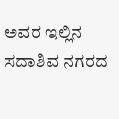ಅವರ ಇಲ್ಲಿನ ಸದಾಶಿವ ನಗರದ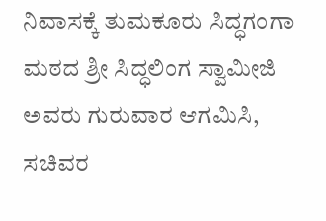ನಿವಾಸಕ್ಕೆ ತುಮಕೂರು ಸಿದ್ಧಗಂಗಾ ಮಠದ ಶ್ರೀ ಸಿದ್ಧಲಿಂಗ ಸ್ವಾಮೀಜಿ ಅವರು ಗುರುವಾರ ಆಗಮಿಸಿ, ಸಚಿವರ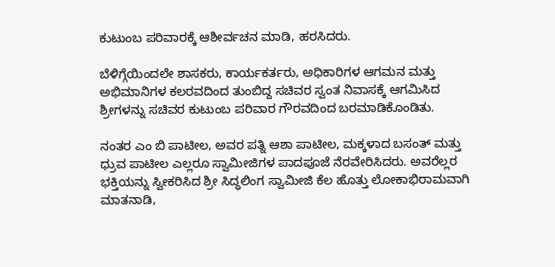ಕುಟುಂಬ ಪರಿವಾರಕ್ಕೆ ಆಶೀರ್ವಚನ ಮಾಡಿ, ಹರಸಿದರು.

ಬೆಳಿಗ್ಗೆಯಿಂದಲೇ ಶಾಸಕರು, ಕಾರ್ಯಕರ್ತರು, ಅಧಿಕಾರಿಗಳ ಆಗಮನ ಮತ್ತು ಅಭಿಮಾನಿಗಳ ಕಲರವದಿಂದ ತುಂಬಿದ್ದ ಸಚಿವರ ಸ್ವಂತ ನಿವಾಸಕ್ಕೆ ಆಗಮಿಸಿದ ಶ್ರೀಗಳನ್ನು ಸಚಿವರ ಕುಟುಂಬ ಪರಿವಾರ ಗೌರವದಿಂದ ಬರಮಾಡಿಕೊಂಡಿತು.

ನಂತರ ಎಂ ಬಿ ಪಾಟೀಲ, ಅವರ ಪತ್ನಿ ಆಶಾ ಪಾಟೀಲ, ಮಕ್ಕಳಾದ ಬಸಂತ್ ಮತ್ತು ಧ್ರುವ ಪಾಟೀಲ ಎಲ್ಲರೂ ಸ್ವಾಮೀಜಿಗಳ ಪಾದಪೂಜೆ ನೆರವೇರಿಸಿದರು. ಅವರೆಲ್ಲರ ಭಕ್ತಿಯನ್ನು ಸ್ವೀಕರಿಸಿದ ಶ್ರೀ ಸಿದ್ಧಲಿಂಗ ಸ್ವಾಮೀಜಿ ಕೆಲ ಹೊತ್ತು ಲೋಕಾಭಿರಾಮವಾಗಿ ಮಾತನಾಡಿ,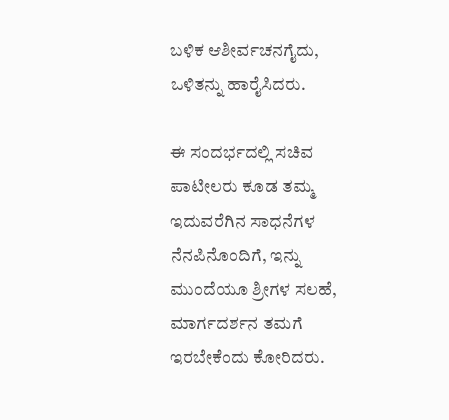ಬಳಿಕ ಆಶೀರ್ವಚನಗೈದು, ಒಳಿತನ್ನು ಹಾರೈಸಿದರು.

ಈ ಸಂದರ್ಭದಲ್ಲಿ ಸಚಿವ ಪಾಟೀಲರು ಕೂಡ ತಮ್ಮ ಇದುವರೆಗಿನ ಸಾಧನೆಗಳ ನೆನಪಿನೊಂದಿಗೆ, ಇನ್ನು ಮುಂದೆಯೂ ಶ್ರೀಗಳ ಸಲಹೆ, ಮಾರ್ಗದರ್ಶನ ತಮಗೆ ಇರಬೇಕೆಂದು ಕೋರಿದರು.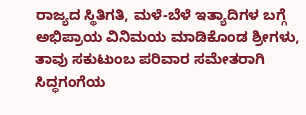ರಾಜ್ಯದ ಸ್ಥಿತಿಗತಿ, ಮಳೆ-ಬೆಳೆ ಇತ್ಯಾದಿಗಳ ಬಗ್ಗೆ ಅಭಿಪ್ರಾಯ ವಿನಿಮಯ ಮಾಡಿಕೊಂಡ ಶ್ರೀಗಳು, ತಾವು ಸಕುಟುಂಬ ಪರಿವಾರ ಸಮೇತರಾಗಿ ಸಿದ್ಧಗಂಗೆಯ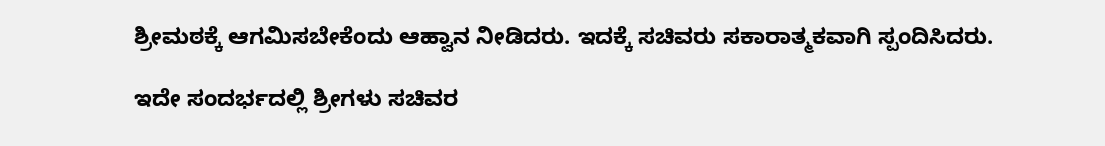ಶ್ರೀಮಠಕ್ಕೆ ಆಗಮಿಸಬೇಕೆಂದು ಆಹ್ವಾನ ನೀಡಿದರು. ಇದಕ್ಕೆ ಸಚಿವರು ಸಕಾರಾತ್ಮಕವಾಗಿ ಸ್ಪಂದಿಸಿದರು.

ಇದೇ ಸಂದರ್ಭದಲ್ಲಿ ಶ್ರೀಗಳು ಸಚಿವರ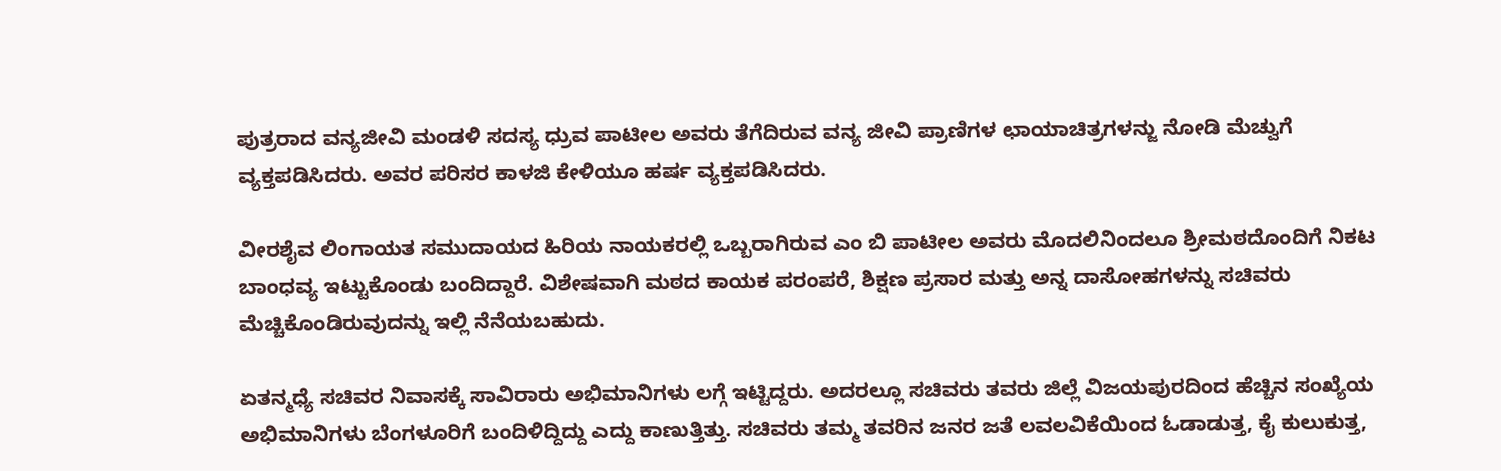ಪುತ್ರರಾದ ವನ್ಯಜೀವಿ ಮಂಡಳಿ ಸದಸ್ಯ ಧ್ರುವ ಪಾಟೀಲ ಅವರು ತೆಗೆದಿರುವ ವನ್ಯ ಜೀವಿ ಪ್ರಾಣಿಗಳ ಛಾಯಾಚಿತ್ರಗಳನ್ಜು ನೋಡಿ ಮೆಚ್ವುಗೆ ವ್ಯಕ್ತಪಡಿಸಿದರು. ಅವರ ಪರಿಸರ ಕಾಳಜಿ ಕೇಳಿಯೂ ಹರ್ಷ ವ್ಯಕ್ತಪಡಿಸಿದರು.

ವೀರಶೈವ ಲಿಂಗಾಯತ ಸಮುದಾಯದ ಹಿರಿಯ ನಾಯಕರಲ್ಲಿ ಒಬ್ಬರಾಗಿರುವ ಎಂ ಬಿ ಪಾಟೀಲ ಅವರು ಮೊದಲಿನಿಂದಲೂ ಶ್ರೀಮಠದೊಂದಿಗೆ ನಿಕಟ ಬಾಂಧವ್ಯ ಇಟ್ಟುಕೊಂಡು ಬಂದಿದ್ದಾರೆ. ವಿಶೇಷವಾಗಿ ಮಠದ ಕಾಯಕ ಪರಂಪರೆ, ಶಿಕ್ಷಣ ಪ್ರಸಾರ ಮತ್ತು ಅನ್ನ ದಾಸೋಹಗಳನ್ನು ಸಚಿವರು ಮೆಚ್ಚಿಕೊಂಡಿರುವುದನ್ನು ಇಲ್ಲಿ ನೆನೆಯಬಹುದು.

ಏತನ್ಮಧ್ಯೆ ಸಚಿವರ ನಿವಾಸಕ್ಕೆ ಸಾವಿರಾರು ಅಭಿಮಾನಿಗಳು ಲಗ್ಗೆ ಇಟ್ಟಿದ್ದರು. ಅದರಲ್ಲೂ ಸಚಿವರು ತವರು ಜಿಲ್ಲೆ ವಿಜಯಪುರದಿಂದ ಹೆಚ್ಚಿನ ಸಂಖ್ಯೆಯ ಅಭಿಮಾನಿಗಳು ಬೆಂಗಳೂರಿಗೆ ಬಂದಿಳಿದ್ದಿದ್ದು ಎದ್ದು ಕಾಣುತ್ತಿತ್ತು. ಸಚಿವರು ತಮ್ಮ ತವರಿನ ಜನರ ಜತೆ ಲವಲವಿಕೆಯಿಂದ ಓಡಾಡುತ್ತ, ಕೈ ಕುಲುಕುತ್ತ,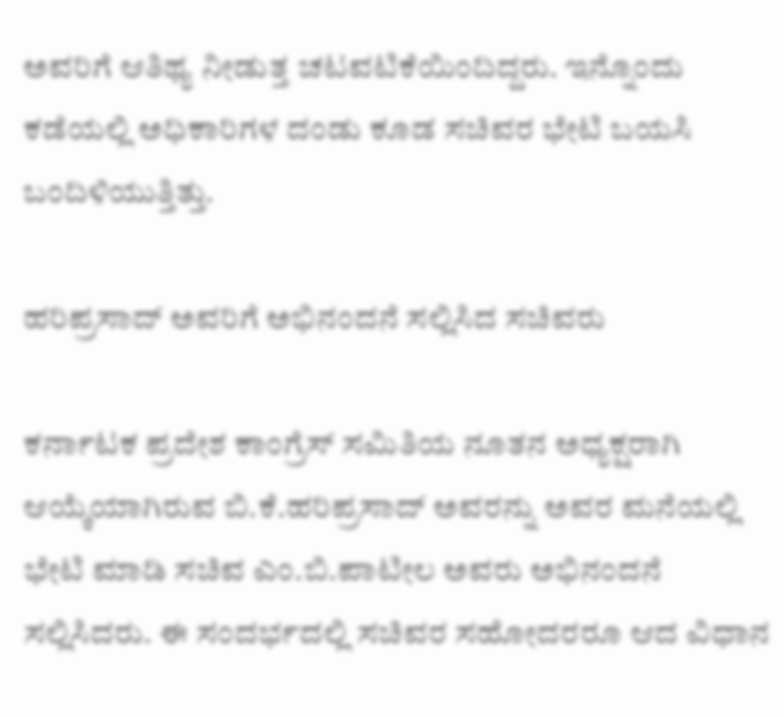ಅವರಿಗೆ ಆತಿಥ್ಯ ನೀಡುತ್ತ ಚಟವಟಿಕೆಯಿಂದಿದ್ದರು. ಇನ್ನೊಂದು ಕಡೆಯಲ್ಲಿ ಅಧಿಕಾರಿಗಳ ದಂಡು ಕೂಡ ಸಚಿವರ ಭೇಟಿ ಬಯಸಿ ಬಂದಿಳಿಯುತ್ತಿತ್ತು.

ಹರಿಪ್ರಸಾದ್ ಅವರಿಗೆ ಅಭಿನಂದನೆ ಸಲ್ಲಿಸಿದ ಸಚಿವರು

ಕರ್ನಾಟಕ ಪ್ರದೇಶ ಕಾಂಗ್ರೆಸ್ ಸಮಿತಿಯ ನೂತನ ಅಧ್ಯಕ್ಷರಾಗಿ ಆಯ್ಕೆಯಾಗಿರುವ ಬಿ.ಕೆ.ಹರಿಪ್ರಸಾದ್ ಅವರನ್ನು ಅವರ ಮನೆಯಲ್ಲಿ ಭೇಟಿ ಮಾಡಿ ಸಚಿವ ಎಂ.ಬಿ.ಪಾಟೀಲ ಅವರು ಅಭಿನಂದನೆ ಸಲ್ಲಿಸಿದರು. ಈ ಸಂದರ್ಭದಲ್ಲಿ ಸಚಿವರ ಸಹೋದರರೂ ಆದ ವಿಧಾನ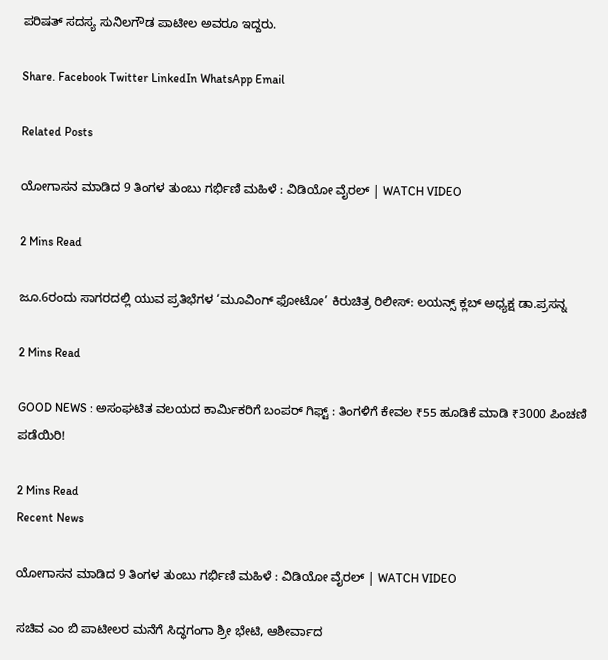ಪರಿಷತ್ ಸದಸ್ಯ ಸುನಿಲಗೌಡ ಪಾಟೀಲ ಅವರೂ ಇದ್ದರು.

Share. Facebook Twitter LinkedIn WhatsApp Email

Related Posts

ಯೋಗಾಸನ ಮಾಡಿದ 9 ತಿಂಗಳ ತುಂಬು ಗರ್ಭಿಣಿ ಮಹಿಳೆ : ವಿಡಿಯೋ ವೈರಲ್ | WATCH VIDEO

2 Mins Read

ಜೂ.6ರಂದು ಸಾಗರದಲ್ಲಿ ಯುವ ಪ್ರತಿಭೆಗಳ ‘ಮೂವಿಂಗ್ ಫೋಟೋ’ ಕಿರುಚಿತ್ರ ರಿಲೀಸ್: ಲಯನ್ಸ್ ಕ್ಲಬ್ ಅಧ್ಯಕ್ಷ ಡಾ.ಪ್ರಸನ್ನ

2 Mins Read

GOOD NEWS : ಅಸಂಘಟಿತ ವಲಯದ ಕಾರ್ಮಿಕರಿಗೆ ಬಂಪರ್ ಗಿಫ್ಟ್ : ತಿಂಗಳಿಗೆ ಕೇವಲ ₹55 ಹೂಡಿಕೆ ಮಾಡಿ ₹3000 ಪಿಂಚಣಿ ಪಡೆಯಿರಿ!

2 Mins Read
Recent News

ಯೋಗಾಸನ ಮಾಡಿದ 9 ತಿಂಗಳ ತುಂಬು ಗರ್ಭಿಣಿ ಮಹಿಳೆ : ವಿಡಿಯೋ ವೈರಲ್ | WATCH VIDEO

ಸಚಿವ ಎಂ ಬಿ ಪಾಟೀಲರ ಮನೆಗೆ ಸಿದ್ಧಗಂಗಾ ಶ್ರೀ ಭೇಟಿ, ಆಶೀರ್ವಾದ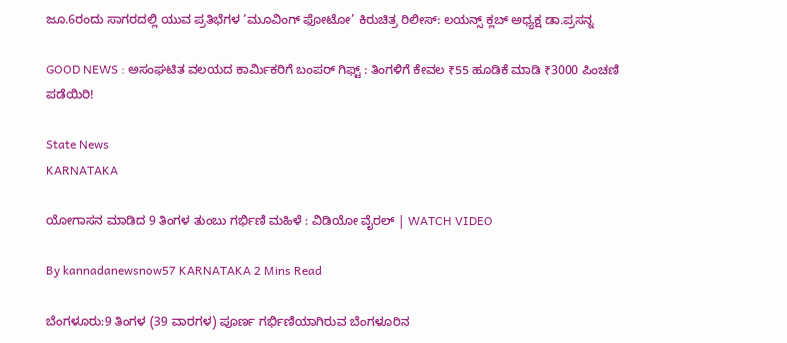ಜೂ.6ರಂದು ಸಾಗರದಲ್ಲಿ ಯುವ ಪ್ರತಿಭೆಗಳ ‘ಮೂವಿಂಗ್ ಫೋಟೋ’ ಕಿರುಚಿತ್ರ ರಿಲೀಸ್: ಲಯನ್ಸ್ ಕ್ಲಬ್ ಅಧ್ಯಕ್ಷ ಡಾ.ಪ್ರಸನ್ನ

GOOD NEWS : ಅಸಂಘಟಿತ ವಲಯದ ಕಾರ್ಮಿಕರಿಗೆ ಬಂಪರ್ ಗಿಫ್ಟ್ : ತಿಂಗಳಿಗೆ ಕೇವಲ ₹55 ಹೂಡಿಕೆ ಮಾಡಿ ₹3000 ಪಿಂಚಣಿ ಪಡೆಯಿರಿ!

State News
KARNATAKA

ಯೋಗಾಸನ ಮಾಡಿದ 9 ತಿಂಗಳ ತುಂಬು ಗರ್ಭಿಣಿ ಮಹಿಳೆ : ವಿಡಿಯೋ ವೈರಲ್ | WATCH VIDEO

By kannadanewsnow57 KARNATAKA 2 Mins Read

ಬೆಂಗಳೂರು:9 ತಿಂಗಳ (39 ವಾರಗಳ) ಪೂರ್ಣ ಗರ್ಭಿಣಿಯಾಗಿರುವ ಬೆಂಗಳೂರಿನ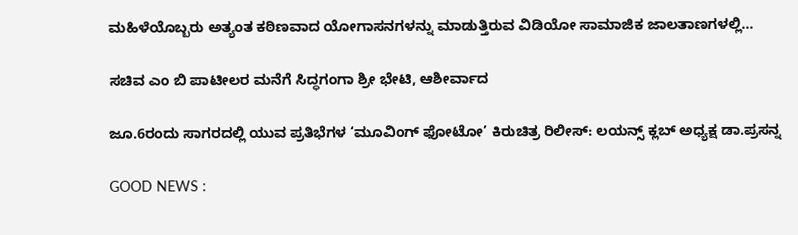ಮಹಿಳೆಯೊಬ್ಬರು ಅತ್ಯಂತ ಕಠಿಣವಾದ ಯೋಗಾಸನಗಳನ್ನು ಮಾಡುತ್ತಿರುವ ವಿಡಿಯೋ ಸಾಮಾಜಿಕ ಜಾಲತಾಣಗಳಲ್ಲಿ…

ಸಚಿವ ಎಂ ಬಿ ಪಾಟೀಲರ ಮನೆಗೆ ಸಿದ್ಧಗಂಗಾ ಶ್ರೀ ಭೇಟಿ, ಆಶೀರ್ವಾದ

ಜೂ.6ರಂದು ಸಾಗರದಲ್ಲಿ ಯುವ ಪ್ರತಿಭೆಗಳ ‘ಮೂವಿಂಗ್ ಫೋಟೋ’ ಕಿರುಚಿತ್ರ ರಿಲೀಸ್: ಲಯನ್ಸ್ ಕ್ಲಬ್ ಅಧ್ಯಕ್ಷ ಡಾ.ಪ್ರಸನ್ನ

GOOD NEWS :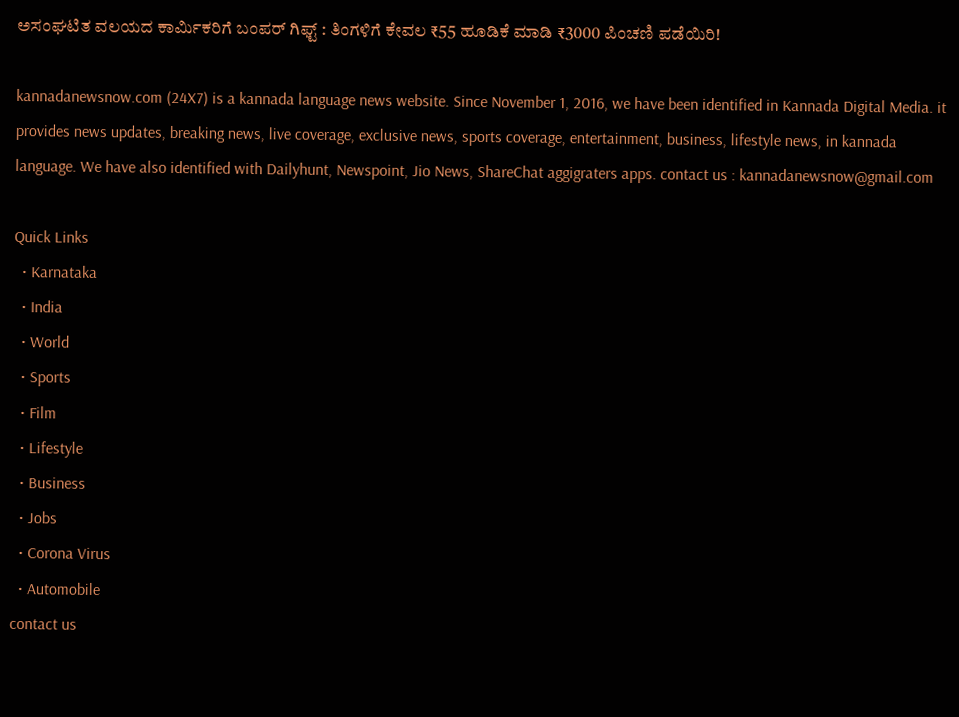ಅಸಂಘಟಿತ ವಲಯದ ಕಾರ್ಮಿಕರಿಗೆ ಬಂಪರ್ ಗಿಫ್ಟ್ : ತಿಂಗಳಿಗೆ ಕೇವಲ ₹55 ಹೂಡಿಕೆ ಮಾಡಿ ₹3000 ಪಿಂಚಣಿ ಪಡೆಯಿರಿ!

kannadanewsnow.com (24X7) is a kannada language news website. Since November 1, 2016, we have been identified in Kannada Digital Media. it provides news updates, breaking news, live coverage, exclusive news, sports coverage, entertainment, business, lifestyle news, in kannada language. We have also identified with Dailyhunt, Newspoint, Jio News, ShareChat aggigraters apps. contact us : kannadanewsnow@gmail.com

Quick Links
  • Karnataka
  • India
  • World
  • Sports
  • Film
  • Lifestyle
  • Business
  • Jobs
  • Corona Virus
  • Automobile
contact us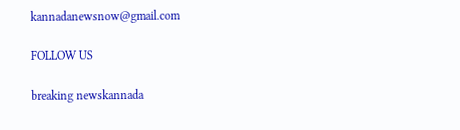kannadanewsnow@gmail.com

FOLLOW US

breaking newskannada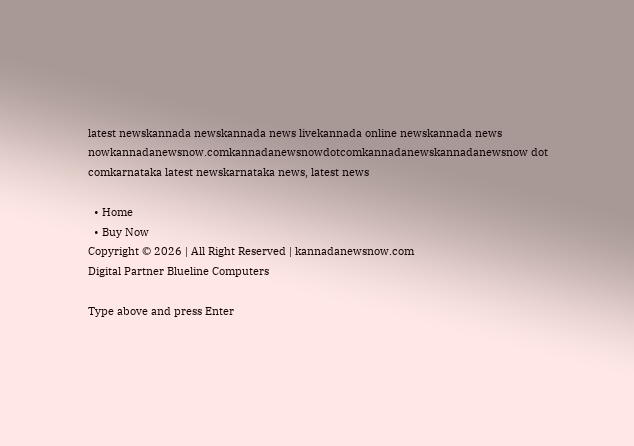latest newskannada newskannada news livekannada online newskannada news nowkannadanewsnow.comkannadanewsnowdotcomkannadanewskannadanewsnow dot comkarnataka latest newskarnataka news, latest news

  • Home
  • Buy Now
Copyright © 2026 | All Right Reserved | kannadanewsnow.com
Digital Partner Blueline Computers

Type above and press Enter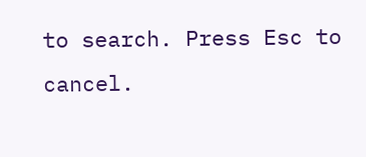to search. Press Esc to cancel.